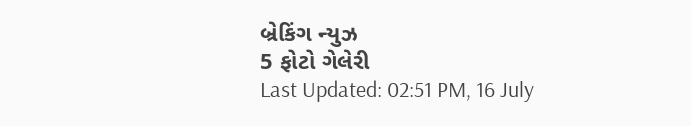બ્રેકિંગ ન્યુઝ
5 ફોટો ગેલેરી
Last Updated: 02:51 PM, 16 July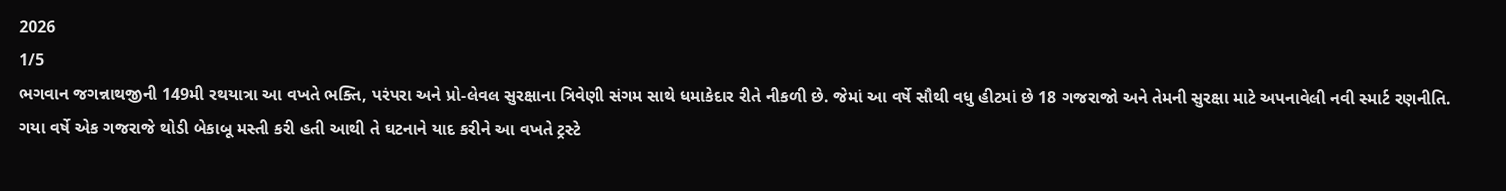2026
1/5
ભગવાન જગન્નાથજીની 149મી રથયાત્રા આ વખતે ભક્તિ, પરંપરા અને પ્રો-લેવલ સુરક્ષાના ત્રિવેણી સંગમ સાથે ધમાકેદાર રીતે નીકળી છે. જેમાં આ વર્ષે સૌથી વધુ હીટમાં છે 18 ગજરાજો અને તેમની સુરક્ષા માટે અપનાવેલી નવી સ્માર્ટ રણનીતિ. ગયા વર્ષે એક ગજરાજે થોડી બેકાબૂ મસ્તી કરી હતી આથી તે ઘટનાને યાદ કરીને આ વખતે ટ્રસ્ટે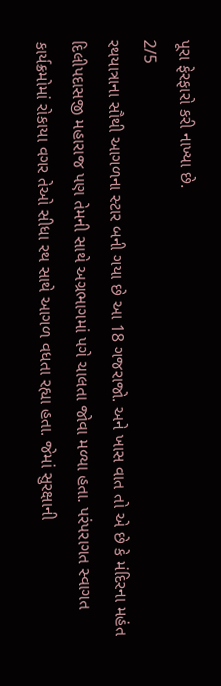પૂરા ફેરફારો કરી નાખ્યા છે.
2/5
રથયાત્રાના સૌથી આગળના સ્ટાર બની ગયા છે આ 18 ગજરાજો. અને ખાસ વાત તો એ છે કે મંદિરના મહંત દિલીપદાસજી મહારાજ પણ તેમની સાથે અગ્રભાગમાં પગે ચાલતા જોવા મળ્યા હતા. પરંપરાગત સ્વાગત કાર્યક્રમોમાં રોકાયા વગર તેઓ સીધા રથ સાથે આગળ વધતા રહ્યા હતા. જેમાં સુરક્ષાની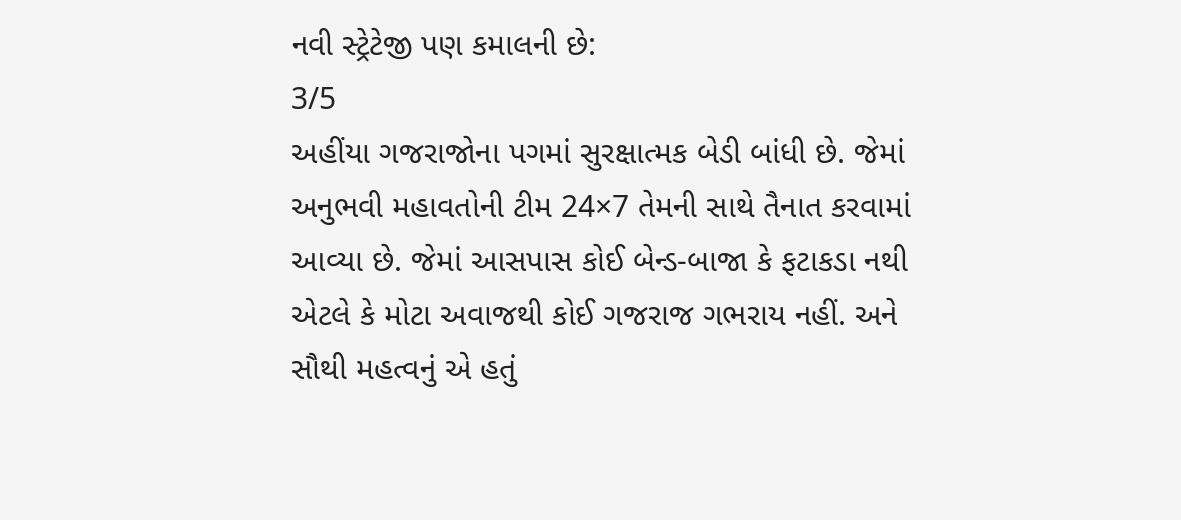નવી સ્ટ્રેટેજી પણ કમાલની છે:
3/5
અહીંયા ગજરાજોના પગમાં સુરક્ષાત્મક બેડી બાંધી છે. જેમાં અનુભવી મહાવતોની ટીમ 24×7 તેમની સાથે તૈનાત કરવામાં આવ્યા છે. જેમાં આસપાસ કોઈ બેન્ડ-બાજા કે ફટાકડા નથી એટલે કે મોટા અવાજથી કોઈ ગજરાજ ગભરાય નહીં. અને સૌથી મહત્વનું એ હતું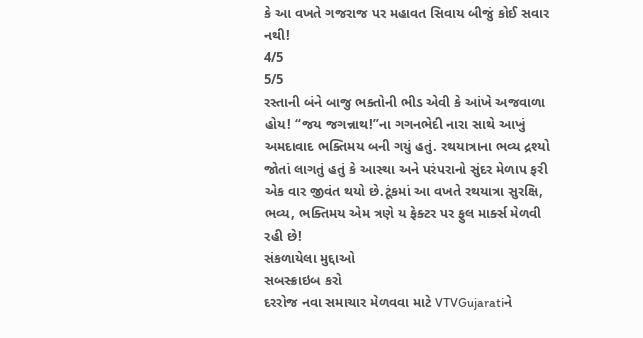કે આ વખતે ગજરાજ પર મહાવત સિવાય બીજું કોઈ સવાર નથી!
4/5
5/5
રસ્તાની બંને બાજુ ભક્તોની ભીડ એવી કે આંખે અજવાળા હોય! “જય જગન્નાથ!”ના ગગનભેદી નારા સાથે આખું અમદાવાદ ભક્તિમય બની ગયું હતું. રથયાત્રાના ભવ્ય દ્રશ્યો જોતાં લાગતું હતું કે આસ્થા અને પરંપરાનો સુંદર મેળાપ ફરી એક વાર જીવંત થયો છે.ટૂંકમાં આ વખતે રથયાત્રા સુરક્ષિ, ભવ્ય, ભક્તિમય એમ ત્રણે ય ફેક્ટર પર ફુલ માર્ક્સ મેળવી રહી છે!
સંકળાયેલા મુદ્દાઓ
સબસ્ક્રાઇબ કરો
દરરોજ નવા સમાચાર મેળવવા માટે VTVGujaratiને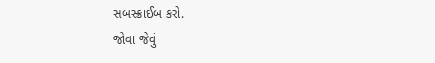સબસ્ક્રાઈબ કરો.
જોવા જેવું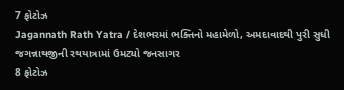7 ફોટોઝ
Jagannath Rath Yatra / દેશભરમાં ભક્તિનો મહામેળો, અમદાવાદથી પુરી સુધી જગન્નાથજીની રથયાત્રામાં ઉમટ્યો જનસાગર
8 ફોટોઝ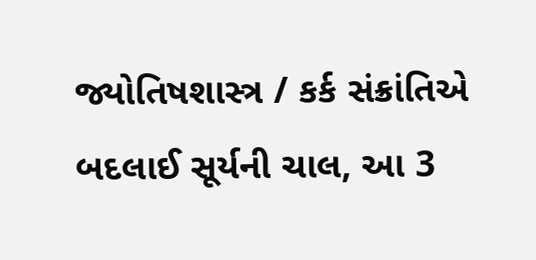જ્યોતિષશાસ્ત્ર / કર્ક સંક્રાંતિએ બદલાઈ સૂર્યની ચાલ, આ 3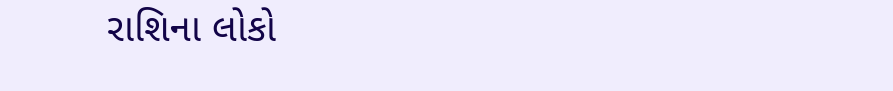રાશિના લોકો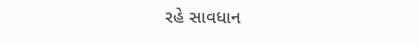રહે સાવધાન